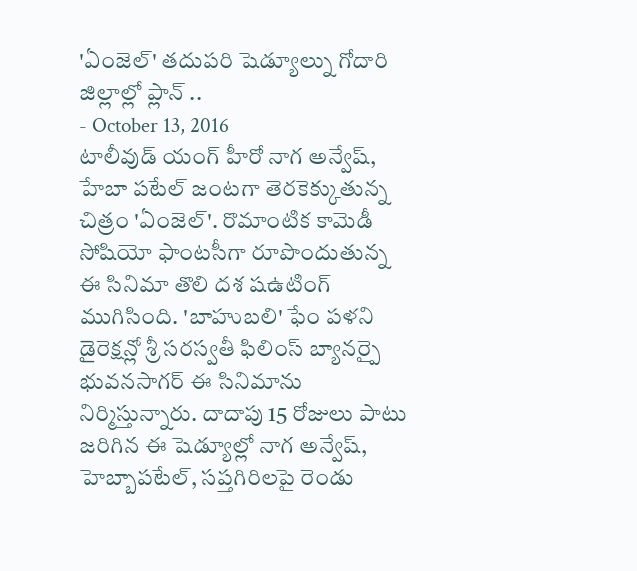'ఏంజెల్' తదుపరి షెడ్యూల్ను గోదారి జిల్లాల్లో ప్లాన్ ..
- October 13, 2016
టాలీవుడ్ యంగ్ హీరో నాగ అన్వేష్, హేబా పటేల్ జంటగా తెరకెక్కుతున్న చిత్రం 'ఏంజెల్'. రొమాంటిక కామెడీ సోషియో ఫాంటసీగా రూపొందుతున్న ఈ సినిమా తొలి దశ షఉటింగ్ ముగిసింది. 'బాహుబలి' ఫేం పళని డైరెక్షన్లో శ్రీ సరస్వతీ ఫిలింస్ బ్యానర్పై భువనసాగర్ ఈ సినిమాను నిర్మిస్తున్నారు. దాదాపు 15 రోజులు పాటు జరిగిన ఈ షెడ్యూల్లో నాగ అన్వేష్, హెబ్బాపటేల్, సప్తగిరిలపై రెండు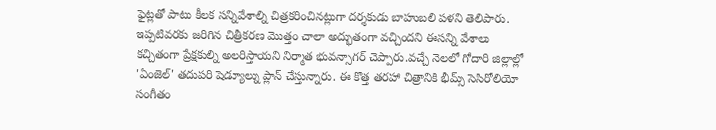ఫైట్లతో పాటు కీలక సన్నివేశాల్ని చిత్రకరించినట్లుగా దర్శకుడు బాహుబలి పళని తెలిపారు. ఇప్పటివరకు జరిగిన చిత్రీకరణ మొత్తం చాలా అద్భుతంగా వచ్చిందని ఈసన్ని వేశాలు కచ్చితంగా ప్రేక్షకుల్ని అలరిస్తాయని నిర్మాత భువన్సాగర్ చెప్పారు.వచ్చే నెలలో గోదారి జిల్లాల్లో 'ఏంజెల్' తదుపరి షెడ్యూల్ను ప్లాన్ చేస్తున్నారు. ఈ కొత్త తరహా చిత్రానికి భీమ్స్ సెసిరోలియో సంగీతం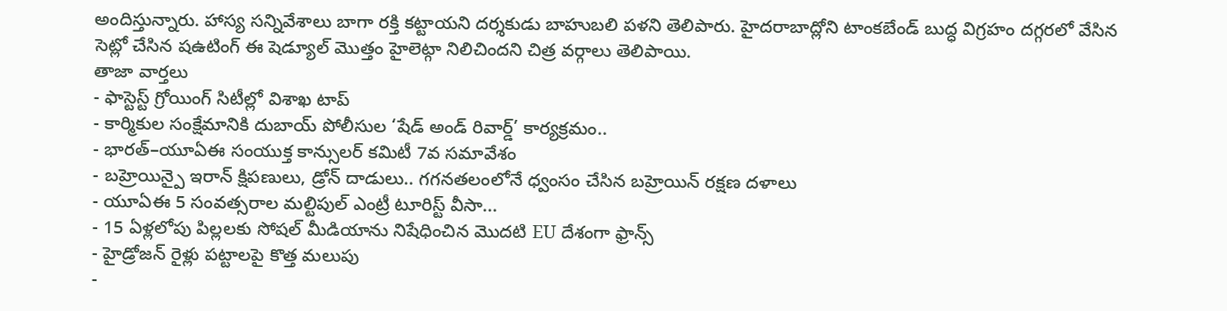అందిస్తున్నారు. హాస్య సన్నివేశాలు బాగా రక్తి కట్టాయని దర్శకుడు బాహుబలి పళని తెలిపారు. హైదరాబాద్లోని టాంకబేండ్ బుద్ధ విగ్రహం దగ్గరలో వేసిన సెట్లో చేసిన షఉటింగ్ ఈ షెడ్యూల్ మొత్తం హైలెట్గా నిలిచిందని చిత్ర వర్గాలు తెలిపాయి.
తాజా వార్తలు
- ఫాస్టెస్ట్ గ్రోయింగ్ సిటీల్లో విశాఖ టాప్
- కార్మికుల సంక్షేమానికి దుబాయ్ పోలీసుల ‘షేడ్ అండ్ రివార్డ్’ కార్యక్రమం..
- భారత్–యూఏఈ సంయుక్త కాన్సులర్ కమిటీ 7వ సమావేశం
- బహ్రెయిన్పై ఇరాన్ క్షిపణులు, డ్రోన్ దాడులు.. గగనతలంలోనే ధ్వంసం చేసిన బహ్రెయిన్ రక్షణ దళాలు
- యూఏఈ 5 సంవత్సరాల మల్టిపుల్ ఎంట్రీ టూరిస్ట్ వీసా...
- 15 ఏళ్లలోపు పిల్లలకు సోషల్ మీడియాను నిషేధించిన మొదటి EU దేశంగా ఫ్రాన్స్
- హైడ్రోజన్ రైళ్లు పట్టాలపై కొత్త మలుపు
-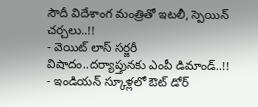సౌదీ విదేశాంగ మంత్రితో ఇటలీ, స్పెయిన్ చర్చలు..!!
- వెయిట్ లాస్ సర్జరీ విషాదం..దర్యాప్తునకు ఎంపీ డిమాండ్..!!
- ఇండియన్ స్కూళ్లలో ఔట్ డోర్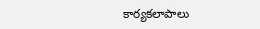కార్యకలాపాలు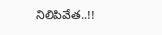నిలిపివేత..!!